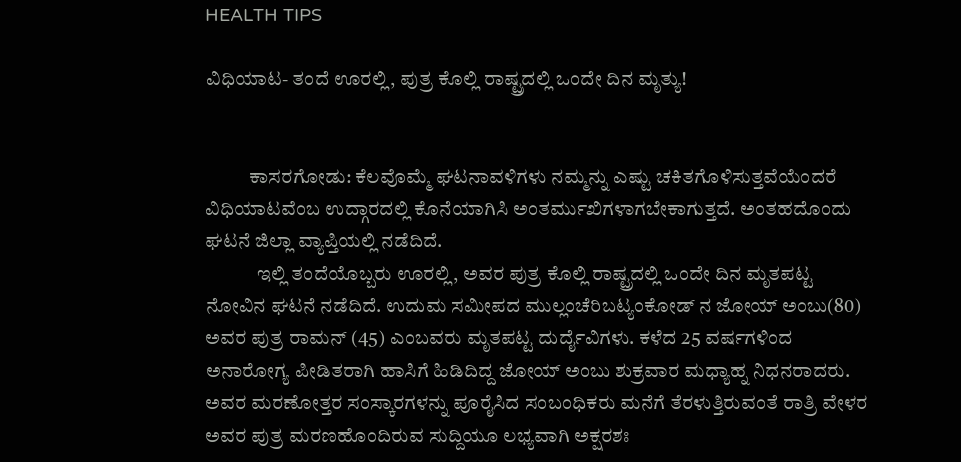HEALTH TIPS

ವಿಧಿಯಾಟ- ತಂದೆ ಊರಲ್ಲಿ, ಪುತ್ರ ಕೊಲ್ಲಿ ರಾಷ್ಟ್ರದಲ್ಲಿ ಒಂದೇ ದಿನ ಮೃತ್ಯು!


           ಕಾಸರಗೋಡು: ಕೆಲವೊಮ್ಮೆ ಘಟನಾವಳಿಗಳು ನಮ್ಮನ್ನು ಎಷ್ಟು ಚಕಿತಗೊಳಿಸುತ್ತವೆಯೆಂದರೆ ವಿಧಿಯಾಟವೆಂಬ ಉದ್ಗಾರದಲ್ಲಿ ಕೊನೆಯಾಗಿಸಿ ಅಂತರ್ಮುಖಿಗಳಾಗಬೇಕಾಗುತ್ತದೆ. ಅಂತಹದೊಂದು ಘಟನೆ ಜಿಲ್ಲಾ ವ್ಯಾಪ್ತಿಯಲ್ಲಿ ನಡೆದಿದೆ.
             ಇಲ್ಲಿ ತಂದೆಯೊಬ್ಬರು ಊರಲ್ಲಿ, ಅವರ ಪುತ್ರ ಕೊಲ್ಲಿ ರಾಷ್ಟ್ರದಲ್ಲಿ ಒಂದೇ ದಿನ ಮೃತಪಟ್ಟ ನೋವಿನ ಘಟನೆ ನಡೆದಿದೆ. ಉದುಮ ಸಮೀಪದ ಮುಲ್ಲಂಚೆರಿಬಟ್ಯಂಕೋಡ್ ನ ಜೋಯ್ ಅಂಬು(80) ಅವರ ಪುತ್ರ ರಾಮನ್ (45) ಎಂಬವರು ಮೃತಪಟ್ಟ ದುರ್ದೈವಿಗಳು. ಕಳೆದ 25 ವರ್ಷಗಳಿಂದ ಅನಾರೋಗ್ಯ ಪೀಡಿತರಾಗಿ ಹಾಸಿಗೆ ಹಿಡಿದಿದ್ದ ಜೋಯ್ ಅಂಬು ಶುಕ್ರವಾರ ಮಧ್ಯಾಹ್ನ ನಿಧನರಾದರು. ಅವರ ಮರಣೋತ್ತರ ಸಂಸ್ಕಾರಗಳನ್ನು ಪೂರೈಸಿದ ಸಂಬಂಧಿಕರು ಮನೆಗೆ ತೆರಳುತ್ತಿರುವಂತೆ ರಾತ್ರಿ ವೇಳರ ಅವರ ಪುತ್ರ ಮರಣಹೊಂದಿರುವ ಸುದ್ದಿಯೂ ಲಭ್ಯವಾಗಿ ಅಕ್ಷರಶಃ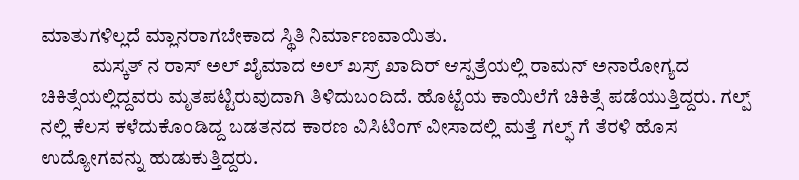ಮಾತುಗಳಿಲ್ಲದೆ ಮ್ಲಾನರಾಗಬೇಕಾದ ಸ್ಥಿತಿ ನಿರ್ಮಾಣವಾಯಿತು.
             ಮಸ್ಕತ್ ನ ರಾಸ್ ಅಲ್ ಖೈಮಾದ ಅಲ್ ಖಸ್ರ್ ಖಾದಿರ್ ಆಸ್ಪತ್ರೆಯಲ್ಲಿ ರಾಮನ್ ಅನಾರೋಗ್ಯದ ಚಿಕಿತ್ಸೆಯಲ್ಲಿದ್ದವರು ಮೃತಪಟ್ಟಿರುವುದಾಗಿ ತಿಳಿದುಬಂದಿದೆ. ಹೊಟ್ಟೆಯ ಕಾಯಿಲೆಗೆ ಚಿಕಿತ್ಸೆ ಪಡೆಯುತ್ತಿದ್ದರು. ಗಲ್ಪ್ ನಲ್ಲಿ ಕೆಲಸ ಕಳೆದುಕೊಂಡಿದ್ದ ಬಡತನದ ಕಾರಣ ವಿಸಿಟಿಂಗ್ ವೀಸಾದಲ್ಲಿ ಮತ್ತೆ ಗಲ್ಫ್ ಗೆ ತೆರಳಿ ಹೊಸ ಉದ್ಯೋಗವನ್ನು ಹುಡುಕುತ್ತಿದ್ದರು.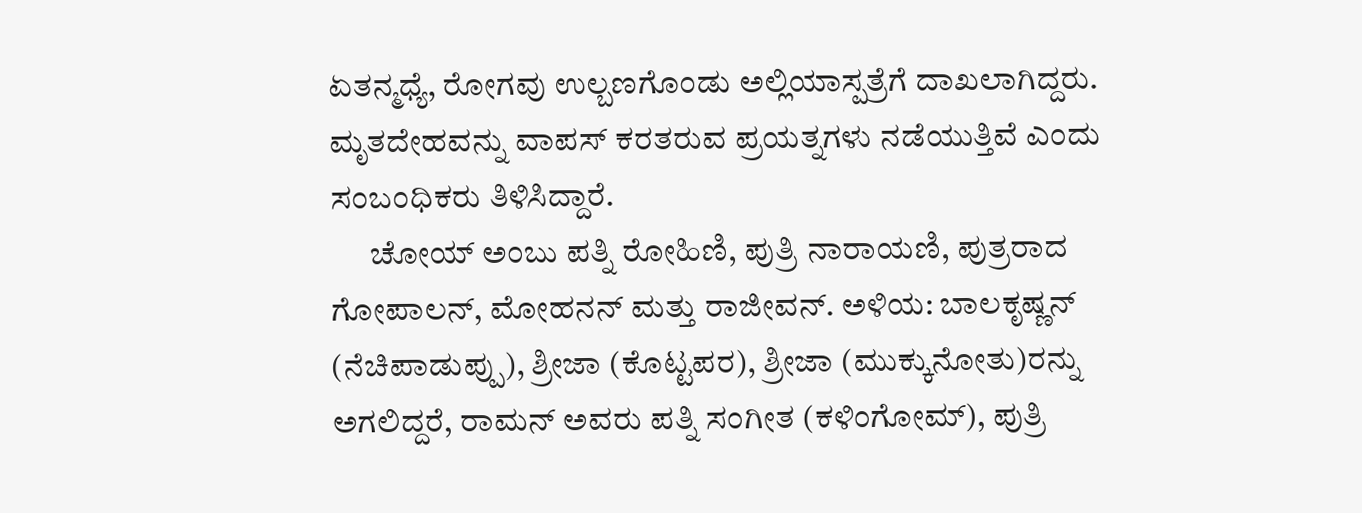ಏತನ್ಮಧ್ಯೆ, ರೋಗವು ಉಲ್ಬಣಗೊಂಡು ಅಲ್ಲಿಯಾಸ್ಪತ್ರೆಗೆ ದಾಖಲಾಗಿದ್ದರು. ಮೃತದೇಹವನ್ನು ವಾಪಸ್ ಕರತರುವ ಪ್ರಯತ್ನಗಳು ನಡೆಯುತ್ತಿವೆ ಎಂದು ಸಂಬಂಧಿಕರು ತಿಳಿಸಿದ್ದಾರೆ.
      ಚೋಯ್ ಅಂಬು ಪತ್ನಿ ರೋಹಿಣಿ, ಪುತ್ರಿ ನಾರಾಯಣಿ, ಪುತ್ರರಾದ ಗೋಪಾಲನ್, ಮೋಹನನ್ ಮತ್ತು ರಾಜೀವನ್. ಅಳಿಯ: ಬಾಲಕೃಷ್ಣನ್ (ನೆಚಿಪಾಡುಪ್ಪು), ಶ್ರೀಜಾ (ಕೊಟ್ಟಪರ), ಶ್ರೀಜಾ (ಮುಕ್ಕುನೋತು)ರನ್ನು ಅಗಲಿದ್ದರೆ, ರಾಮನ್ ಅವರು ಪತ್ನಿ ಸಂಗೀತ (ಕಳಿಂಗೋಮ್), ಪುತ್ರಿ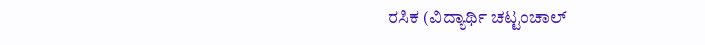ರಸಿಕ (ವಿದ್ಯಾರ್ಥಿ ಚಟ್ಟಂಚಾಲ್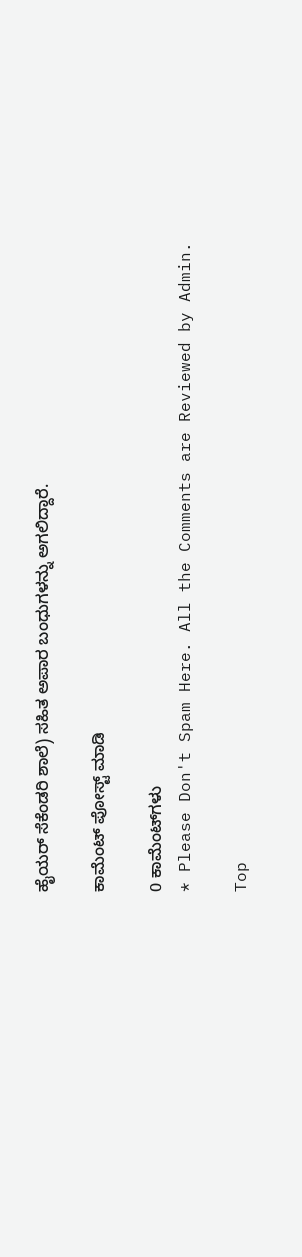ಹೈಯರ್ ಸೆಕೆಂಡರಿ ಶಾಲೆ) ಸಹಿತ ಅಪಾರ ಬಂಧುಗಳನ್ನು ಅಗಲಿದ್ದಾರೆ.

ಕಾಮೆಂಟ್‌‌ ಪೋಸ್ಟ್‌ ಮಾಡಿ

0 ಕಾಮೆಂಟ್‌ಗಳು
* Please Don't Spam Here. All the Comments are Reviewed by Admin.

Top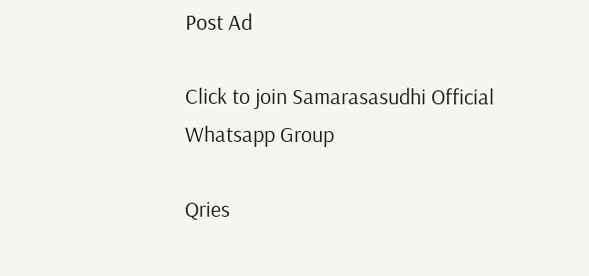Post Ad

Click to join Samarasasudhi Official Whatsapp Group

Qries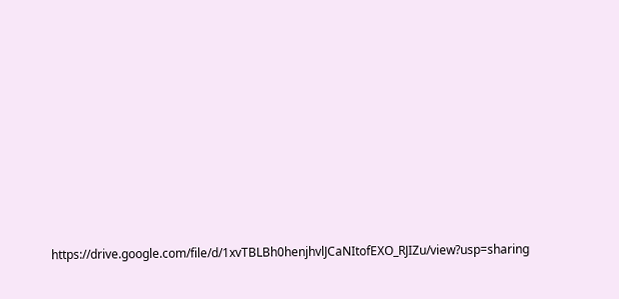https://drive.google.com/file/d/1xvTBLBh0henjhvlJCaNItofEXO_RJIZu/view?usp=sharing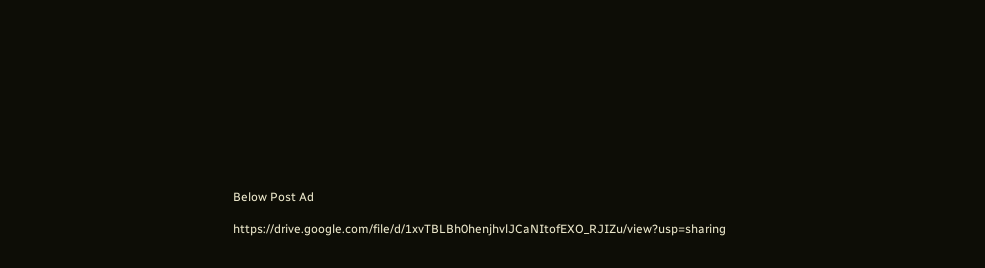Below Post Ad

https://drive.google.com/file/d/1xvTBLBh0henjhvlJCaNItofEXO_RJIZu/view?usp=sharing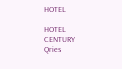HOTEL

HOTEL
CENTURY
Qries